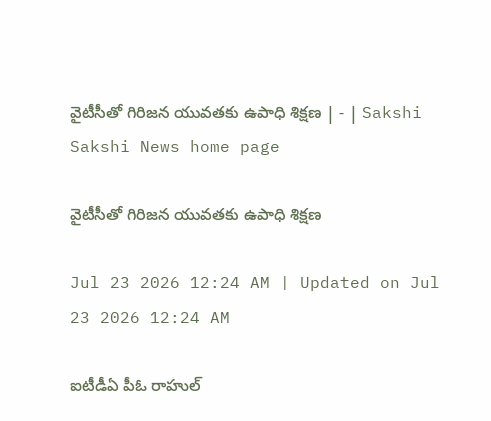వైటీసీతో గిరిజన యువతకు ఉపాధి శిక్షణ | - | Sakshi
Sakshi News home page

వైటీసీతో గిరిజన యువతకు ఉపాధి శిక్షణ

Jul 23 2026 12:24 AM | Updated on Jul 23 2026 12:24 AM

ఐటీడీఏ పీఓ రాహుల్‌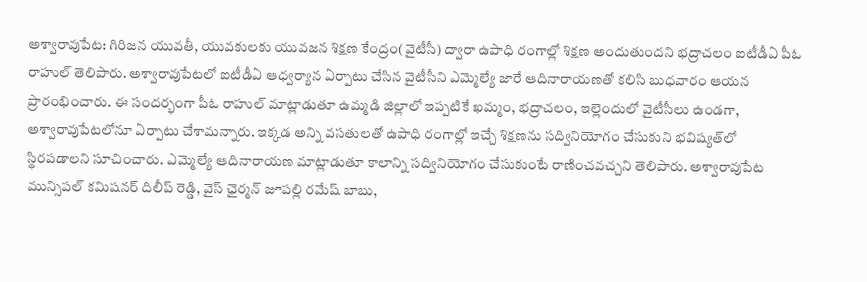అశ్వారావుపేట: గిరిజన యువతీ, యువకులకు యువజన శిక్షణ కేంద్రం(వైటీసీ) ద్వారా ఉపాధి రంగాల్లో శిక్షణ అందుతుందని భద్రాచలం ఐటీడీఏ పీఓ రాహుల్‌ తెలిపారు. అశ్వారావుపేటలో ఐటీడీఏ ఆధ్వర్యాన ఏర్పాటు చేసిన వైటీసీని ఎమ్మెల్యే జారే ఆదినారాయణతో కలిసి బుధవారం ఆయన ప్రారంభించారు. ఈ సందర్భంగా పీఓ రాహుల్‌ మాట్లాడుతూ ఉమ్మడి జిల్లాలో ఇప్పటికే ఖమ్మం, భద్రాచలం, ఇల్లెందులో వైటీసీలు ఉండగా, అశ్వారావుపేటలోనూ ఏర్పాటు చేశామన్నారు. ఇక్కడ అన్ని వసతులతో ఉపాధి రంగాల్లో ఇచ్చే శిక్షణను సద్వినియోగం చేసుకుని భవిష్యత్‌లో స్థిరపడాలని సూచించారు. ఎమ్మెల్యే ఆదినారాయణ మాట్లాడుతూ కాలాన్ని సద్వినియోగం చేసుకుంటే రాణించవచ్చని తెలిపారు. అశ్వారావుపేట మున్సిపల్‌ కమిషనర్‌ దిలీప్‌ రెడ్డి, వైస్‌ ఛైర్మన్‌ జూపల్లి రమేష్‌ బాబు,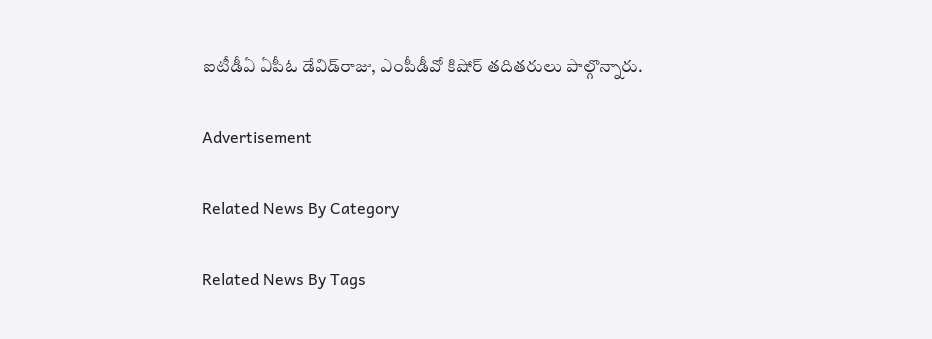ఐటీడీఏ ఏపీఓ డేవిడ్‌రాజు, ఎంపీడీవో కిషోర్‌ తదితరులు పాల్గొన్నారు.

Advertisement

Related News By Category

Related News By Tags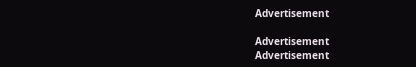Advertisement

Advertisement
Advertisement